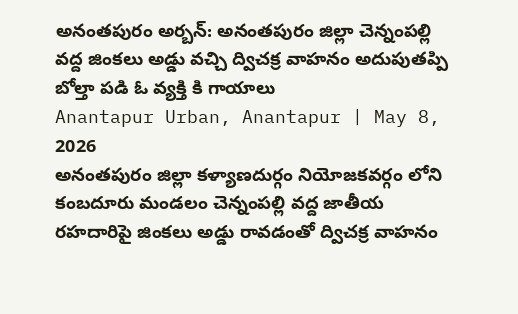అనంతపురం అర్బన్: అనంతపురం జిల్లా చెన్నంపల్లి వద్ద జింకలు అడ్డు వచ్చి ద్విచక్ర వాహనం అదుపుతప్పి బోల్తా పడి ఓ వ్యక్తి కి గాయాలు
Anantapur Urban, Anantapur | May 8, 2026
అనంతపురం జిల్లా కళ్యాణదుర్గం నియోజకవర్గం లోని కంబదూరు మండలం చెన్నంపల్లి వద్ద జాతీయ రహదారిపై జింకలు అడ్డు రావడంతో ద్విచక్ర వాహనం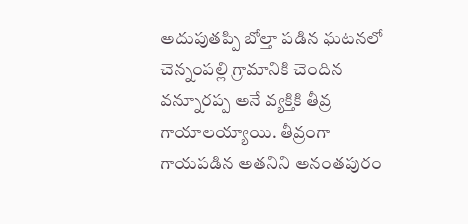అదుపుతప్పి బోల్తా పడిన ఘటనలో చెన్నంపల్లి గ్రామానికి చెందిన వన్నూరప్ప అనే వ్యక్తికి తీవ్ర గాయాలయ్యాయి. తీవ్రంగా గాయపడిన అతనిని అనంతపురం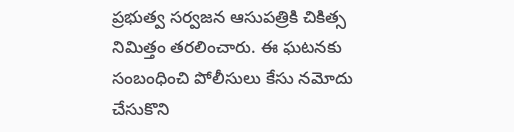ప్రభుత్వ సర్వజన ఆసుపత్రికి చికిత్స నిమిత్తం తరలించారు. ఈ ఘటనకు సంబంధించి పోలీసులు కేసు నమోదు చేసుకొని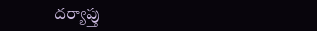దర్యాప్తు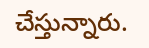చేస్తున్నారు.